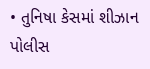• તુનિષા કેસમાં શીઝાન પોલીસ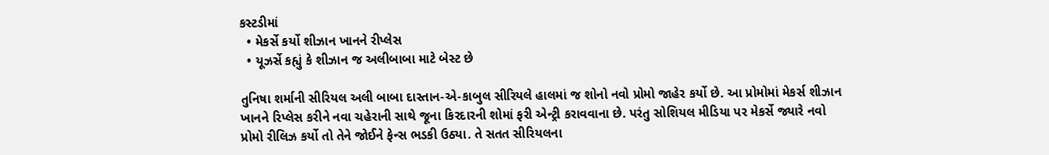કસ્ટડીમાં
  • મેકર્સે કર્યો શીઝાન ખાનને રીપ્લેસ
  • યૂઝર્સે કહ્યું કે શીઝાન જ અલીબાબા માટે બેસ્ટ છે

તુનિષા શર્માની સીરિયલ અલી બાબા દાસ્તાન-એ-કાબુલ સીરિયલે હાલમાં જ શોનો નવો પ્રોમો જાહેર કર્યો છે. આ પ્રોમોમાં મેકર્સ શીઝાન ખાનને રિપ્લેસ કરીને નવા ચહેરાની સાથે જૂના કિરદારની શોમાં ફરી એન્ટ્રી કરાવવાના છે. પરંતુ સોશિયલ મીડિયા પર મેકર્સે જ્યારે નવો પ્રોમો રીલિઝ કર્યો તો તેને જોઈને ફેન્સ ભડકી ઉઠ્યા. તે સતત સીરિયલના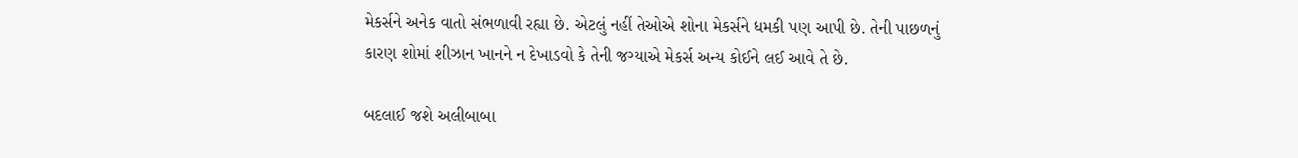મેકર્સને અનેક વાતો સંભળાવી રહ્યા છે. એટલું નહીં તેઓએ શોના મેકર્સને ધમકી પણ આપી છે. તેની પાછળનું કારણ શોમાં શીઝાન ખાનને ન દેખાડવો કે તેની જગ્યાએ મેકર્સ અન્ય કોઈને લઈ આવે તે છે.

બદલાઈ જશે અલીબાબા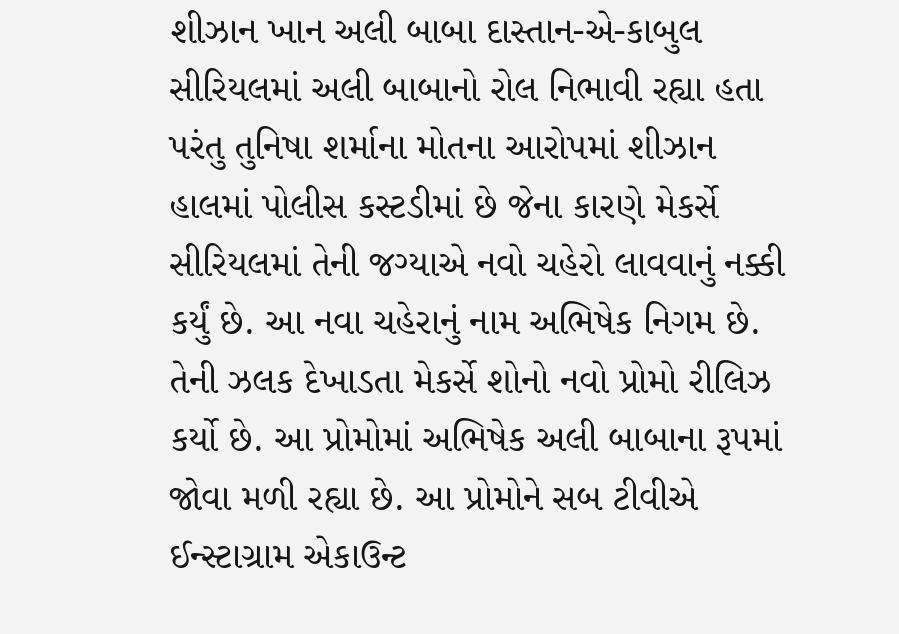શીઝાન ખાન અલી બાબા દાસ્તાન-એ-કાબુલ સીરિયલમાં અલી બાબાનો રોલ નિભાવી રહ્યા હતા પરંતુ તુનિષા શર્માના મોતના આરોપમાં શીઝાન હાલમાં પોલીસ કસ્ટડીમાં છે જેના કારણે મેકર્સે સીરિયલમાં તેની જગ્યાએ નવો ચહેરો લાવવાનું નક્કી કર્યું છે. આ નવા ચહેરાનું નામ અભિષેક નિગમ છે. તેની ઝલક દેખાડતા મેકર્સે શોનો નવો પ્રોમો રીલિઝ કર્યો છે. આ પ્રોમોમાં અભિષેક અલી બાબાના રૂપમાં જોવા મળી રહ્યા છે. આ પ્રોમોને સબ ટીવીએ ઈન્સ્ટાગ્રામ એકાઉન્ટ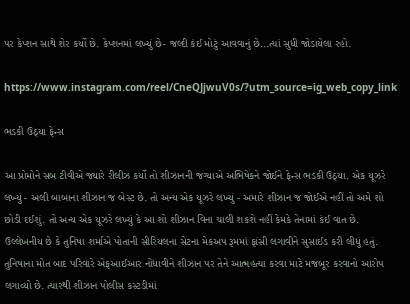પર કેપ્શન સાથે શેર કર્યો છે. કેપ્શનમાં લખ્યું છે- જલ્દી કંઈ મોટું આવવાનું છે...ત્યાં સુધી જોડાયેલા રહો.

https://www.instagram.com/reel/CneQJjwuV0s/?utm_source=ig_web_copy_link

ભડકી ઉઠ્યા ફેન્સ

આ પ્રોમોને સબ ટીવીએ જ્યારે રીલીઝ કર્યો તો શીઝાનની જગ્યાએ અભિષેકને જોઈને ફેન્સ ભડકી ઉઠ્યા. એક યૂઝરે લખ્યું - અલી બાબાના શીઝાન જ બેસ્ટ છે. તો અન્ય એક યૂઝરે લખ્યું - અમારે શીઝાન જ જોઈએ નહીં તો અમે શો છોડી દઈશું. તો અન્ય એક યૂઝરે લખ્યું કે આ શો શીઝાન વિના ચાલી શકશે નહીં કેમકે તેનામાં કંઈ વાત છે. ઉલ્લેખનીય છે કે તુનિષા શર્માએ પોતાની સીરિયલના સેટના મેકઅપ રૂમમાં ફાંસી લગાવીને સુસાઈડ કરી લીધું હતું. તુનિષાના મોત બાદ પરિવારે એફઆઈઆર નોંધાવીને શીઝાન પર તેને આત્મહત્યા કરવા માટે મજબૂર કરવાનો આરોપ લગાવ્યો છે. ત્યારથી શીઝાન પોલીસ કસ્ટડીમાં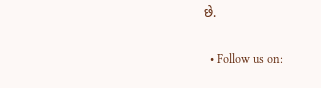છે.

  • Follow us on: